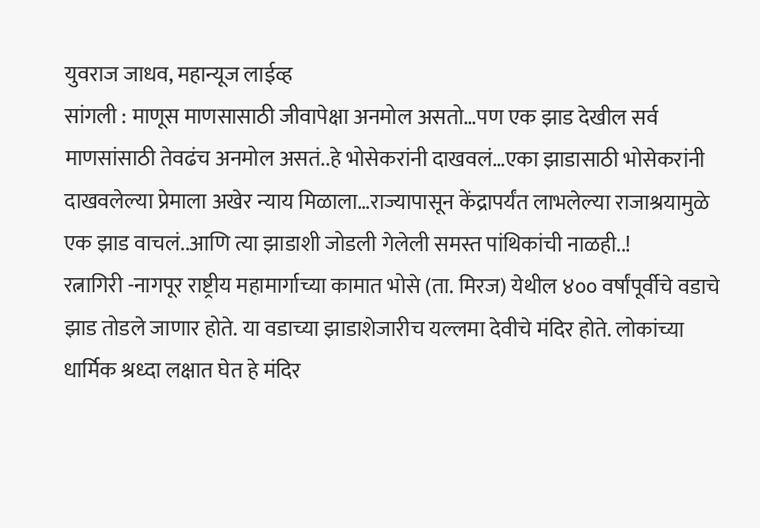युवराज जाधव, महान्यूज लाईव्ह
सांगली : माणूस माणसासाठी जीवापेक्षा अनमोल असतो…पण एक झाड देखील सर्व माणसांसाठी तेवढंच अनमोल असतं..हे भोसेकरांनी दाखवलं…एका झाडासाठी भोसेकरांनी दाखवलेल्या प्रेमाला अखेर न्याय मिळाला…राज्यापासून केंद्रापर्यंत लाभलेल्या राजाश्रयामुळे एक झाड वाचलं..आणि त्या झाडाशी जोडली गेलेली समस्त पांथिकांची नाळही..!
रत्नागिरी -नागपूर राष्ट्रीय महामार्गाच्या कामात भोसे (ता. मिरज) येथील ४०० वर्षांपूर्वीचे वडाचे झाड तोडले जाणार होते. या वडाच्या झाडाशेजारीच यल्लमा देवीचे मंदिर होते. लोकांच्या धार्मिक श्रध्दा लक्षात घेत हे मंदिर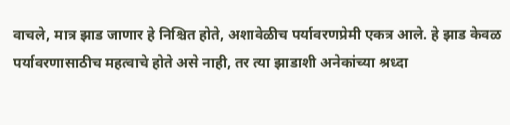वाचले, मात्र झाड जाणार हे निश्चित होते, अशावेळीच पर्यावरणप्रेमी एकत्र आले. हे झाड केवळ पर्यावरणासाठीच महत्वाचे होते असे नाही, तर त्या झाडाशी अनेकांच्या श्रध्दा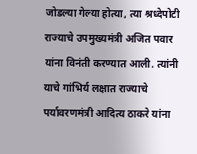जोडल्या गेल्या होत्या, त्या श्रध्देपोटी राज्याचे उपमुख्यमंत्री अजित पवार यांना विनंती करण्यात आली. त्यांनी याचे गांभिर्य लक्षात राज्याचे पर्यावरणमंत्री आदित्य ठाकरे यांना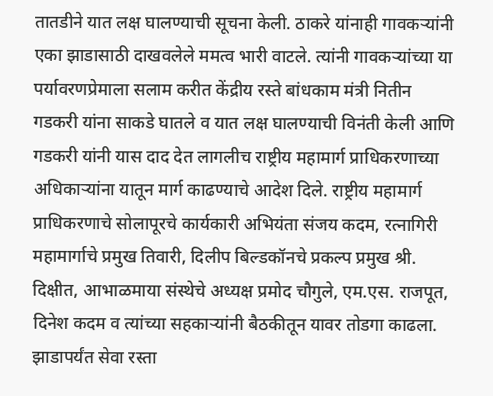तातडीने यात लक्ष घालण्याची सूचना केली. ठाकरे यांनाही गावकऱ्यांनी एका झाडासाठी दाखवलेले ममत्व भारी वाटले. त्यांनी गावकऱ्यांच्या या पर्यावरणप्रेमाला सलाम करीत केंद्रीय रस्ते बांधकाम मंत्री नितीन गडकरी यांना साकडे घातले व यात लक्ष घालण्याची विनंती केली आणि गडकरी यांनी यास दाद देत लागलीच राष्ट्रीय महामार्ग प्राधिकरणाच्या अधिकाऱ्यांना यातून मार्ग काढण्याचे आदेश दिले. राष्ट्रीय महामार्ग प्राधिकरणाचे सोलापूरचे कार्यकारी अभियंता संजय कदम, रत्नागिरी महामार्गाचे प्रमुख तिवारी, दिलीप बिल्डकॉनचे प्रकल्प प्रमुख श्री. दिक्षीत, आभाळमाया संस्थेचे अध्यक्ष प्रमोद चौगुले, एम.एस. राजपूत, दिनेश कदम व त्यांच्या सहकाऱ्यांनी बैठकीतून यावर तोडगा काढला. झाडापर्यंत सेवा रस्ता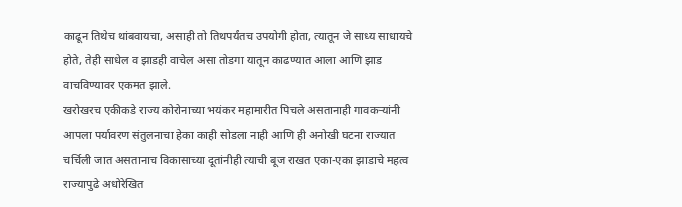काढून तिथेच थांबवायचा, असाही तो तिथपर्यंतच उपयोगी होता, त्यातून जे साध्य साधायचे होते, तेही साधेल व झाडही वाचेल असा तोडगा यातून काढण्यात आला आणि झाड वाचविण्यावर एकमत झाले.
खरोखरच एकीकडे राज्य कोरोनाच्या भयंकर महामारीत पिचले असतानाही गावकऱ्यांनी आपला पर्यावरण संतुलनाचा हेका काही सोडला नाही आणि ही अनोखी घटना राज्यात चर्चिली जात असतानाच विकासाच्या दूतांनीही त्याची बूज राखत एका-एका झाडाचे महत्व राज्यापुढे अधोरेखित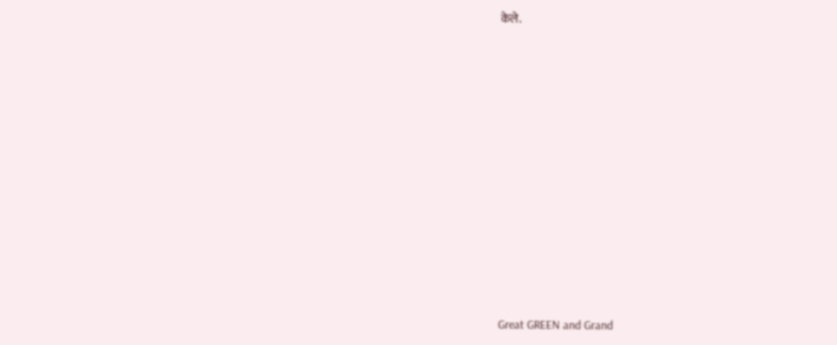केले.












Great GREEN and Grand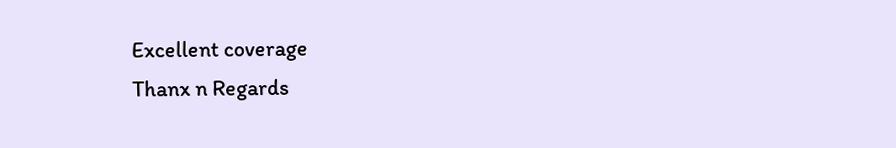Excellent coverage
Thanx n Regards